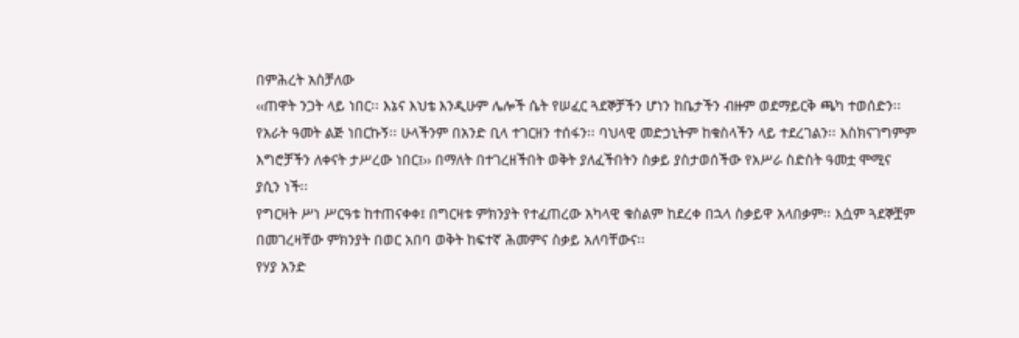በምሕረት አስቻለው
‹‹ጠዋት ንጋት ላይ ነበር፡፡ እኔና እህቴ እንዲሁም ሌሎች ሴት የሠፈር ጓደኞቻችን ሆነን ከቤታችን ብዙም ወደማይርቅ ጫካ ተወሰድን፡፡
የአራት ዓመት ልጅ ነበርኩኝ፡፡ ሁላችንም በአንድ ቢላ ተገርዘን ተሰፋን፡፡ ባህላዊ መድኃኒትም ከቁስላችን ላይ ተደረገልን፡፡ እስክናገግምም እግሮቻችን ለቀናት ታሥረው ነበር፤›› በማለት በተገረዘችበት ወቅት ያለፈችበትን ስቃይ ያስታወሰችው የአሥራ ስድስት ዓመቷ ሞሚና ያሲን ነች፡፡
የግርዛት ሥነ ሥርዓቱ ከተጠናቀቀ፤ በግርዛቱ ምክንያት የተፈጠረው አካላዊ ቁስልም ከደረቀ በኋላ ስቃይዋ አላበቃም፡፡ እሷም ጓደኞቿም በመገረዛቸው ምክንያት በወር አበባ ወቅት ከፍተኛ ሕመምና ስቃይ አለባቸውና፡፡
የሃያ አንድ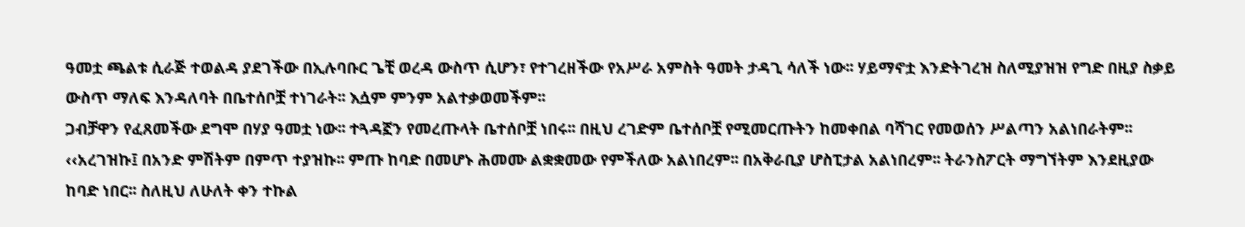ዓመቷ ጫልቱ ሲራጅ ተወልዳ ያደገችው በኢሉባቡር ጌቺ ወረዳ ውስጥ ሲሆን፣ የተገረዘችው የአሥራ አምስት ዓመት ታዳጊ ሳለች ነው፡፡ ሃይማኖቷ እንድትገረዝ ስለሚያዝዝ የግድ በዚያ ስቃይ ውስጥ ማለፍ እንዳለባት በቤተሰቦቿ ተነገራት፡፡ እሷም ምንም አልተቃወመችም፡፡
ጋብቻዋን የፈጸመችው ደግሞ በሃያ ዓመቷ ነው፡፡ ተጓዳኟን የመረጡላት ቤተሰቦቿ ነበሩ፡፡ በዚህ ረገድም ቤተሰቦቿ የሚመርጡትን ከመቀበል ባሻገር የመወሰን ሥልጣን አልነበራትም፡፡ ‹‹አረገዝኩ፤ በአንድ ምሽትም በምጥ ተያዝኩ፡፡ ምጡ ከባድ በመሆኑ ሕመሙ ልቋቋመው የምችለው አልነበረም፡፡ በአቅራቢያ ሆስፒታል አልነበረም፡፡ ትራንስፖርት ማግኘትም እንደዚያው ከባድ ነበር፡፡ ስለዚህ ለሁለት ቀን ተኩል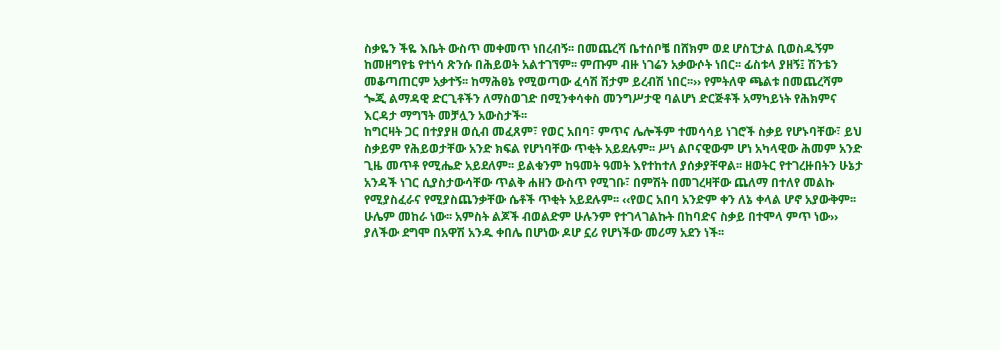ስቃዬን ችዬ እቤት ውስጥ መቀመጥ ነበረብኝ፡፡ በመጨረሻ ቤተሰቦቼ በሸክም ወደ ሆስፒታል ቢወስዱኝም ከመዘግየቴ የተነሳ ጽንሱ በሕይወት አልተገኘም፡፡ ምጡም ብዙ ነገሬን አቃውሶት ነበር፡፡ ፊስቱላ ያዘኝ፤ ሽንቴን መቆጣጠርም አቃተኝ፡፡ ከማሕፀኔ የሚወጣው ፈሳሽ ሽታም ይረብሽ ነበር፡፡›› የምትለዋ ጫልቱ በመጨረሻም ጐጂ ልማዳዊ ድርጊቶችን ለማስወገድ በሚንቀሳቀስ መንግሥታዊ ባልሆነ ድርጅቶች አማካይነት የሕክምና እርዳታ ማግኘት መቻሏን አውስታች፡፡
ከግርዛት ጋር በተያያዘ ወሲብ መፈጸም፣ የወር አበባ፣ ምጥና ሌሎችም ተመሳሳይ ነገሮች ስቃይ የሆኑባቸው፣ ይህ ስቃይም የሕይወታቸው አንድ ክፍል የሆነባቸው ጥቂት አይደሉም፡፡ ሥነ ልቦናዊውም ሆነ አካላዊው ሕመም አንድ ጊዜ መጥቶ የሚሔድ አይደለም፡፡ ይልቁንም ከዓመት ዓመት እየተከተለ ያሰቃያቸዋል፡፡ ዘወትር የተገረዙበትን ሁኔታ አንዳች ነገር ሲያስታውሳቸው ጥልቅ ሐዘን ውስጥ የሚገቡ፣ በምሽት በመገረዛቸው ጨለማ በተለየ መልኩ የሚያስፈራና የሚያስጨንቃቸው ሴቶች ጥቂት አይደሉም፡፡ ‹‹የወር አበባ አንድም ቀን ለኔ ቀላል ሆኖ አያውቅም፡፡ ሁሌም መከራ ነው፡፡ አምስት ልጆች ብወልድም ሁሉንም የተገላገልኩት በከባድና ስቃይ በተሞላ ምጥ ነው›› ያለችው ደግሞ በአዋሽ አንዱ ቀበሌ በሆነው ዶሆ ኗሪ የሆነችው መሪማ አደን ነች፡፡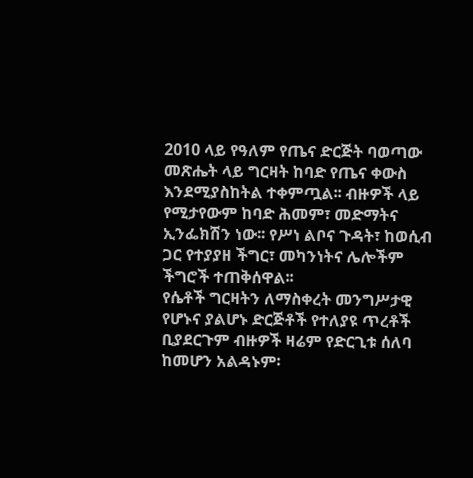2010 ላይ የዓለም የጤና ድርጅት ባወጣው መጽሔት ላይ ግርዛት ከባድ የጤና ቀውስ እንደሚያስከትል ተቀምጧል፡፡ ብዙዎች ላይ የሚታየውም ከባድ ሕመም፣ መድማትና ኢንፌክሽን ነው፡፡ የሥነ ልቦና ጉዳት፣ ከወሲብ ጋር የተያያዘ ችግር፣ መካንነትና ሌሎችም ችግሮች ተጠቅሰዋል፡፡
የሴቶች ግርዛትን ለማስቀረት መንግሥታዊ የሆኑና ያልሆኑ ድርጅቶች የተለያዩ ጥረቶች ቢያደርጉም ብዙዎች ዛሬም የድርጊቱ ሰለባ ከመሆን አልዳኑም፡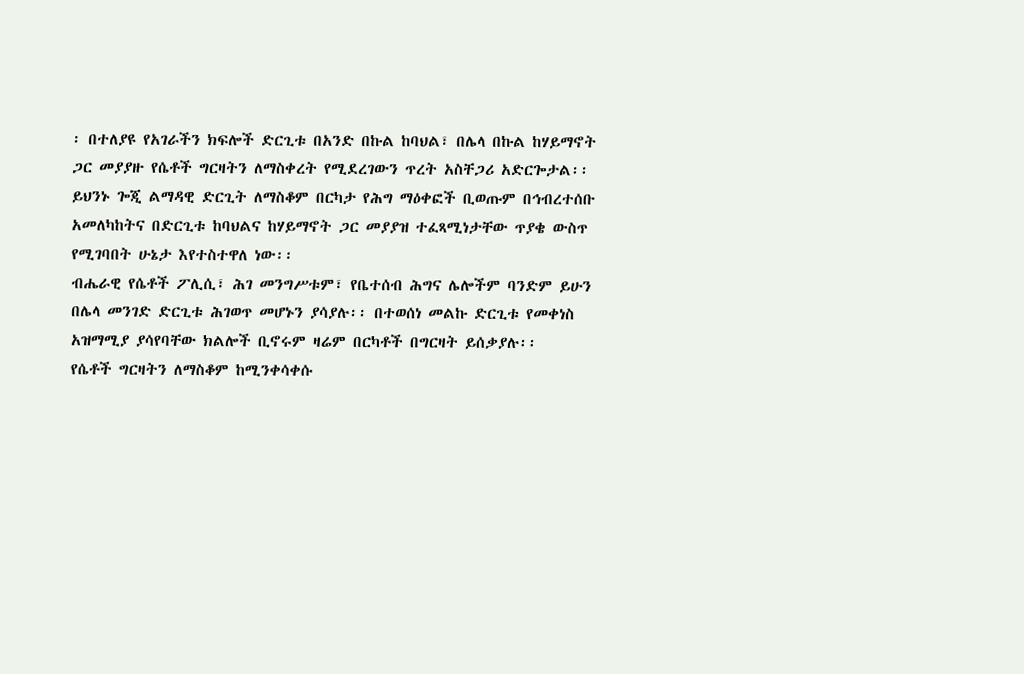፡ በተለያዩ የአገራችን ክፍሎች ድርጊቱ በአንድ በኩል ከባህል፣ በሌላ በኩል ከሃይማኖት ጋር መያያዙ የሴቶች ግርዛትን ለማስቀረት የሚደረገውን ጥረት አስቸጋሪ አድርጐታል፡፡ ይህንኑ ጐጂ ልማዳዊ ድርጊት ለማስቆም በርካታ የሕግ ማዕቀፎች ቢወጡም በኅብረተሰቡ አመለካከትና በድርጊቱ ከባህልና ከሃይማኖት ጋር መያያዝ ተፈጻሚነታቸው ጥያቄ ውስጥ የሚገባበት ሁኔታ እየተስተዋለ ነው፡፡
ብሔራዊ የሴቶች ፖሊሲ፣ ሕገ መንግሥቱም፣ የቤተሰብ ሕግና ሌሎችም ባንድም ይሁን በሌላ መንገድ ድርጊቱ ሕገወጥ መሆኑን ያሳያሉ፡፡ በተወሰነ መልኩ ድርጊቱ የመቀነስ አዝማሚያ ያሳየባቸው ክልሎች ቢኖሩም ዛሬም በርካቶች በግርዛት ይሰቃያሉ፡፡
የሴቶች ግርዛትን ለማስቆም ከሚንቀሳቀሱ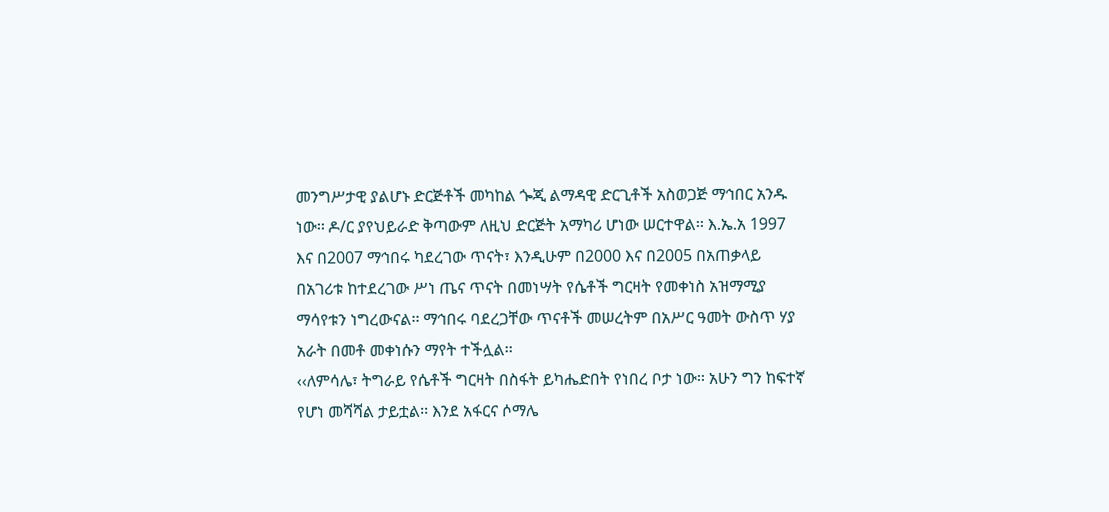መንግሥታዊ ያልሆኑ ድርጅቶች መካከል ጐጂ ልማዳዊ ድርጊቶች አስወጋጅ ማኅበር አንዱ ነው፡፡ ዶ/ር ያየህይራድ ቅጣውም ለዚህ ድርጅት አማካሪ ሆነው ሠርተዋል፡፡ እ.ኤ.አ 1997 እና በ2007 ማኅበሩ ካደረገው ጥናት፣ እንዲሁም በ2000 እና በ2005 በአጠቃላይ በአገሪቱ ከተደረገው ሥነ ጤና ጥናት በመነሣት የሴቶች ግርዛት የመቀነስ አዝማሚያ ማሳየቱን ነግረውናል፡፡ ማኅበሩ ባደረጋቸው ጥናቶች መሠረትም በአሥር ዓመት ውስጥ ሃያ አራት በመቶ መቀነሱን ማየት ተችሏል፡፡
‹‹ለምሳሌ፣ ትግራይ የሴቶች ግርዛት በስፋት ይካሔድበት የነበረ ቦታ ነው፡፡ አሁን ግን ከፍተኛ የሆነ መሻሻል ታይቷል፡፡ እንደ አፋርና ሶማሌ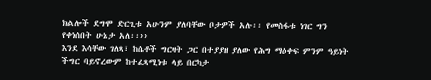ክልሎች ደግሞ ድርጊቱ አሁንም ያለባቸው ቦታዎች አሉ፡፡ የመስፋቱ ነገር ግን የቀነሰበት ሁኔታ አለ፡፡››
እንደ እሳቸው ገለጻ፣ ከሴቶች ግርዛት ጋር በተያያዘ ያለው የሕግ ማዕቀፍ ምንም ዓይነት ችግር ባይኖረውም ከተፈጻሚነቱ ላይ በርካታ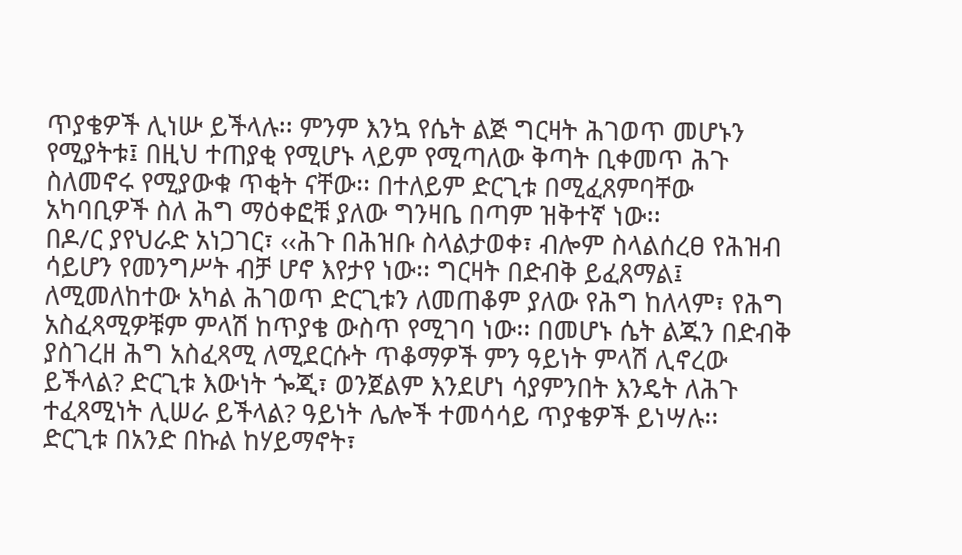ጥያቄዎች ሊነሡ ይችላሉ፡፡ ምንም እንኳ የሴት ልጅ ግርዛት ሕገወጥ መሆኑን የሚያትቱ፤ በዚህ ተጠያቂ የሚሆኑ ላይም የሚጣለው ቅጣት ቢቀመጥ ሕጉ ስለመኖሩ የሚያውቁ ጥቂት ናቸው፡፡ በተለይም ድርጊቱ በሚፈጸምባቸው አካባቢዎች ስለ ሕግ ማዕቀፎቹ ያለው ግንዛቤ በጣም ዝቅተኛ ነው፡፡
በዶ/ር ያየህራድ አነጋገር፣ ‹‹ሕጉ በሕዝቡ ስላልታወቀ፣ ብሎም ስላልሰረፀ የሕዝብ ሳይሆን የመንግሥት ብቻ ሆኖ እየታየ ነው፡፡ ግርዛት በድብቅ ይፈጸማል፤ ለሚመለከተው አካል ሕገወጥ ድርጊቱን ለመጠቆም ያለው የሕግ ከለላም፣ የሕግ አስፈጻሚዎቹም ምላሽ ከጥያቄ ውስጥ የሚገባ ነው፡፡ በመሆኑ ሴት ልጁን በድብቅ ያስገረዘ ሕግ አስፈጻሚ ለሚደርሱት ጥቆማዎች ምን ዓይነት ምላሽ ሊኖረው ይችላል? ድርጊቱ እውነት ጐጂ፣ ወንጀልም እንደሆነ ሳያምንበት እንዴት ለሕጉ ተፈጻሚነት ሊሠራ ይችላል? ዓይነት ሌሎች ተመሳሳይ ጥያቄዎች ይነሣሉ፡፡
ድርጊቱ በአንድ በኩል ከሃይማኖት፣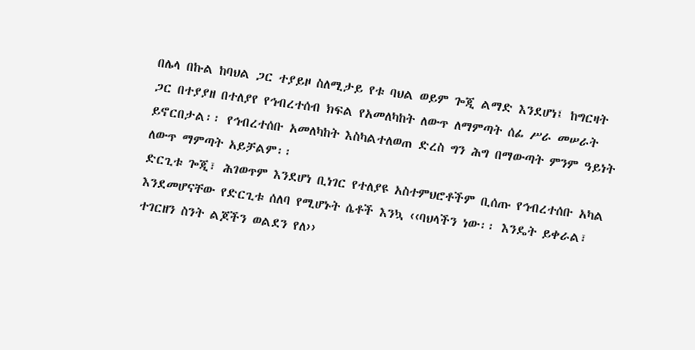በሌላ በኩል ከባህል ጋር ተያይዞ ስለሚታይ የቱ ባህል ወይም ጐጂ ልማድ እንደሆነ፤ ከግርዛት ጋር በተያያዘ በተለያየ የኅብረተሰብ ክፍል የአመለካከት ለውጥ ለማምጣት ሰፊ ሥራ መሠራት ይኖርበታል፡፡ የኅብረተሰቡ አመለካከት እስካልተለወጠ ድረስ ግን ሕግ በማውጣት ምንም ዓይነት ለውጥ ማምጣት አይቻልም፡፡
ድርጊቱ ጐጂ፣ ሕገወጥም እንደሆነ ቢነገር የተለያዩ አስተምህሮቶችም ቢሰጡ የኅብረተሰቡ አካል እንደመሆናቸው የድርጊቱ ሰለባ የሚሆኑት ሴቶች እንኳ ‹‹ባህላችን ነው፡፡ እንዴት ይቀራል፣ ተገርዘን ስንት ልጆችን ወልደን የለ››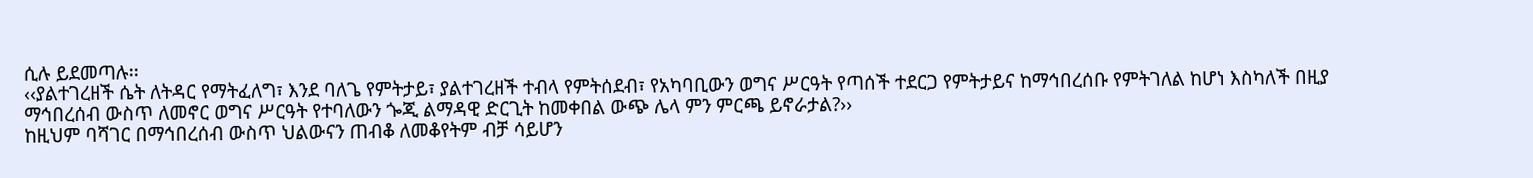ሲሉ ይደመጣሉ፡፡
‹‹ያልተገረዘች ሴት ለትዳር የማትፈለግ፣ እንደ ባለጌ የምትታይ፣ ያልተገረዘች ተብላ የምትሰደብ፣ የአካባቢውን ወግና ሥርዓት የጣሰች ተደርጋ የምትታይና ከማኅበረሰቡ የምትገለል ከሆነ እስካለች በዚያ ማኅበረሰብ ውስጥ ለመኖር ወግና ሥርዓት የተባለውን ጐጂ ልማዳዊ ድርጊት ከመቀበል ውጭ ሌላ ምን ምርጫ ይኖራታል?››
ከዚህም ባሻገር በማኅበረሰብ ውስጥ ህልውናን ጠብቆ ለመቆየትም ብቻ ሳይሆን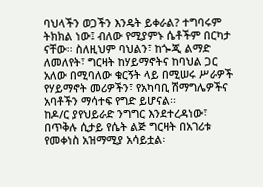ባህላችን ወጋችን እንዴት ይቀራል? ተግባሩም ትክክል ነው፤ ብለው የሚያምኑ ሴቶችም በርካታ ናቸው፡፡ ስለዚህም ባህልን፣ ከጐጂ ልማድ ለመለየት፣ ግርዛት ከሃይማኖትና ከባህል ጋር አለው በሚባለው ቁርኝት ላይ በሚሠሩ ሥራዎች የሃይማኖት መሪዎችን፣ የአካባቢ ሽማግሌዎችና አባቶችን ማሳተፍ የግድ ይሆናል፡፡
ከዶ/ር ያየህይራድ ንግግር እንደተረዳነው፣ በጥቅሉ ሲታይ የሴት ልጅ ግርዛት በአገሪቱ የመቀነስ አዝማሚያ አሳይቷል፡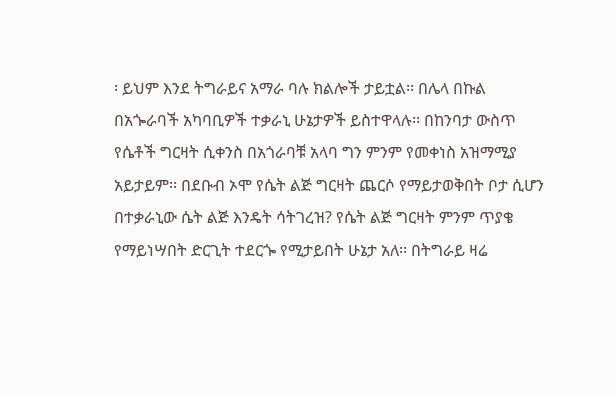፡ ይህም እንደ ትግራይና አማራ ባሉ ክልሎች ታይቷል፡፡ በሌላ በኩል በአጐራባች አካባቢዎች ተቃራኒ ሁኔታዎች ይስተዋላሉ፡፡ በከንባታ ውስጥ የሴቶች ግርዛት ሲቀንስ በአጎራባቹ አላባ ግን ምንም የመቀነስ አዝማሚያ አይታይም፡፡ በደቡብ ኦሞ የሴት ልጅ ግርዛት ጨርሶ የማይታወቅበት ቦታ ሲሆን በተቃራኒው ሴት ልጅ እንዴት ሳትገረዝ? የሴት ልጅ ግርዛት ምንም ጥያቄ የማይነሣበት ድርጊት ተደርጐ የሚታይበት ሁኔታ አለ፡፡ በትግራይ ዛሬ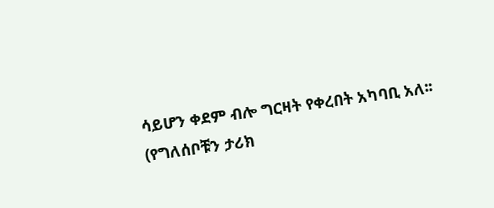ሳይሆን ቀደም ብሎ ግርዛት የቀረበት አካባቢ አለ፡፡
(የግለሰቦቹን ታሪክ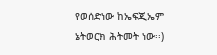የወሰድነው ከኤፍጂኤም ኔትወርክ ሕትመት ነው፡፡)